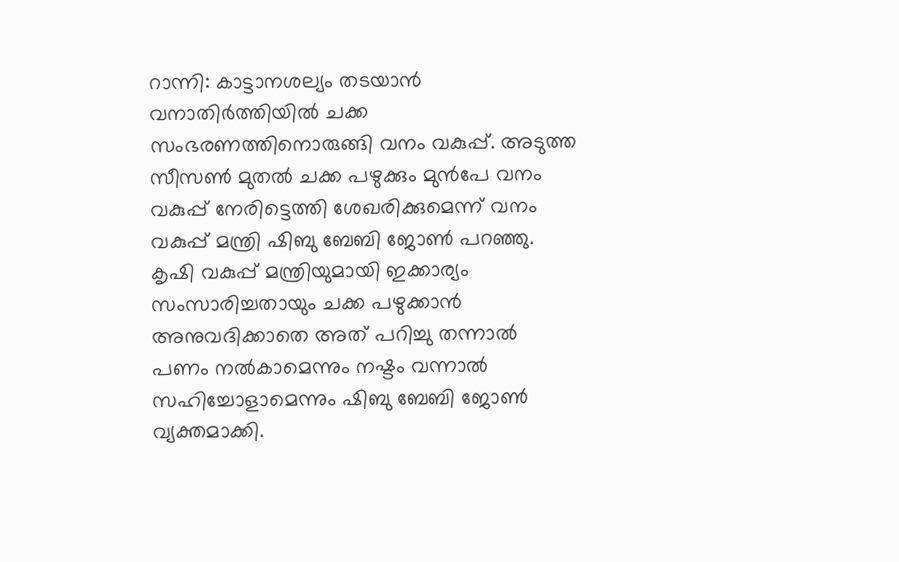റാന്നി: കാട്ടാനശല്യം തടയാൻ വനാതിർത്തിയിൽ ചക്ക സംഭരണത്തിനൊരുങ്ങി വനം വകുപ്പ്. അടുത്ത സീസൺ മുതൽ ചക്ക പഴുക്കും മുൻപേ വനം വകുപ്പ് നേരിട്ടെത്തി ശേഖരിക്കുമെന്ന് വനം വകുപ്പ് മന്ത്രി ഷിബു ബേബി ജോൺ പറഞ്ഞു.
കൃഷി വകുപ്പ് മന്ത്രിയുമായി ഇക്കാര്യം സംസാരിച്ചതായും ചക്ക പഴുക്കാൻ അനുവദിക്കാതെ അത് പറിച്ചു തന്നാൽ പണം നൽകാമെന്നും നഷ്ടം വന്നാൽ സഹിച്ചോളാമെന്നും ഷിബു ബേബി ജോൺ വ്യക്തമാക്കി.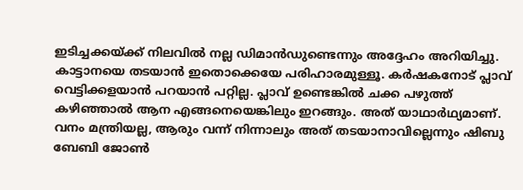ഇടിച്ചക്കയ്ക്ക് നിലവിൽ നല്ല ഡിമാൻഡുണ്ടെന്നും അദ്ദേഹം അറിയിച്ചു.
കാട്ടാനയെ തടയാൻ ഇതൊക്കെയേ പരിഹാരമുള്ളൂ. കർഷകനോട് പ്ലാവ് വെട്ടിക്കളയാൻ പറയാൻ പറ്റില്ല. പ്ലാവ് ഉണ്ടെങ്കിൽ ചക്ക പഴുത്ത് കഴിഞ്ഞാൽ ആന എങ്ങനെയെങ്കിലും ഇറങ്ങും. അത് യാഥാർഥ്യമാണ്. വനം മന്ത്രിയല്ല, ആരും വന്ന് നിന്നാലും അത് തടയാനാവില്ലെന്നും ഷിബു ബേബി ജോൺ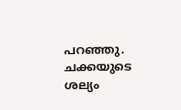പറഞ്ഞു.
ചക്കയുടെ ശല്യം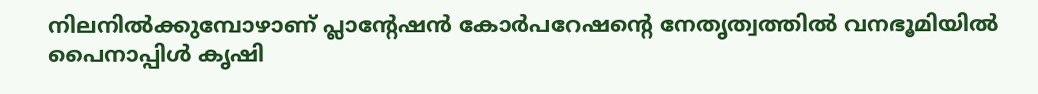നിലനിൽക്കുമ്പോഴാണ് പ്ലാന്റേഷൻ കോർപറേഷന്റെ നേതൃത്വത്തിൽ വനഭൂമിയിൽ പൈനാപ്പിൾ കൃഷി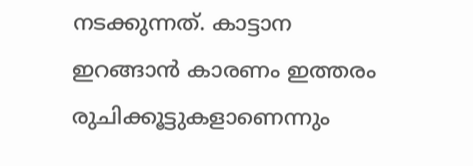നടക്കുന്നത്. കാട്ടാന ഇറങ്ങാൻ കാരണം ഇത്തരം രുചിക്കൂട്ടുകളാണെന്നും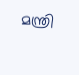മന്ത്രി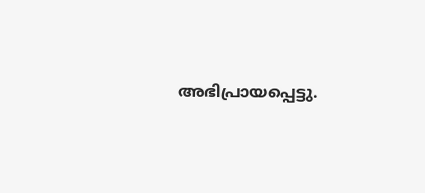അഭിപ്രായപ്പെട്ടു.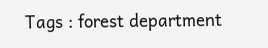Tags : forest department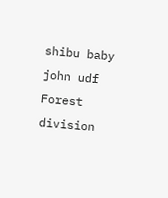shibu baby john udf Forest division